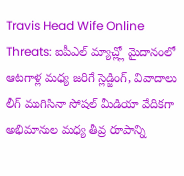Travis Head Wife Online Threats: ఐపీఎల్ మ్యాచ్ల్లో మైదానంలో ఆటగాళ్ల మధ్య జరిగే స్లెడ్జింగ్, వివాదాలు లీగ్ ముగిసినా సోషల్ మీడియా వేదికగా అభిమానుల మధ్య తీవ్ర రూపాన్ని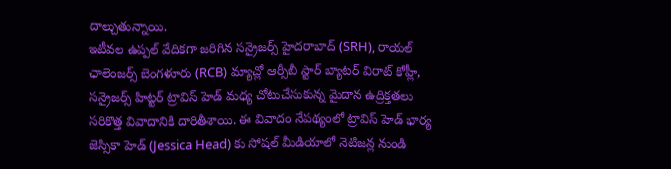దాల్చుతున్నాయి.
ఇటీవల ఉప్పల్ వేదికగా జరిగిన సన్రైజర్స్ హైదరాబాద్ (SRH), రాయల్ ఛాలెంజర్స్ బెంగళూరు (RCB) మ్యాచ్లో ఆర్సీబీ స్టార్ బ్యాటర్ విరాట్ కోహ్లీ, సన్రైజర్స్ హిట్టర్ ట్రావిస్ హెడ్ మధ్య చోటుచేసుకున్న మైదాన ఉద్రిక్తతలు సరికొత్త వివాదానికి దారితీశాయి. ఈ వివాదం నేపథ్యంలో ట్రావిస్ హెడ్ భార్య జెస్సికా హెడ్ (Jessica Head) కు సోషల్ మీడియాలో నెటిజన్ల నుండి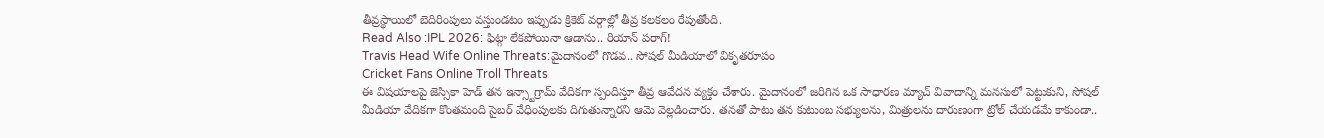తీవ్రస్థాయిలో బెదిరింపులు వస్తుండటం ఇప్పుడు క్రికెట్ వర్గాల్లో తీవ్ర కలకలం రేపుతోంది.
Read Also :IPL 2026: ఫిట్గా లేకపోయినా ఆడాను.. రియాన్ పరాగ్!
Travis Head Wife Online Threats:మైదానంలో గొడవ.. సోషల్ మీడియాలో వికృతరూపం
Cricket Fans Online Troll Threats
ఈ విషయాలపై జెస్సికా హెడ్ తన ఇన్స్టాగ్రామ్ వేదికగా స్పందిస్తూ తీవ్ర ఆవేదన వ్యక్తం చేశారు. మైదానంలో జరిగిన ఒక సాధారణ మ్యాచ్ వివాదాన్ని మనసులో పెట్టుకుని, సోషల్ మీడియా వేదికగా కొంతమంది సైబర్ వేధింపులకు దిగుతున్నారని ఆమె వెల్లడించారు. తనతో పాటు తన కుటుంబ సభ్యులను, మిత్రులను దారుణంగా ట్రోల్ చేయడమే కాకుండా..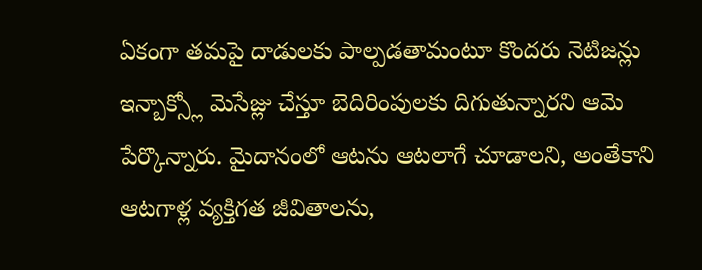ఏకంగా తమపై దాడులకు పాల్పడతామంటూ కొందరు నెటిజన్లు ఇన్బాక్స్లో మెసేజ్లు చేస్తూ బెదిరింపులకు దిగుతున్నారని ఆమె పేర్కొన్నారు. మైదానంలో ఆటను ఆటలాగే చూడాలని, అంతేకాని ఆటగాళ్ల వ్యక్తిగత జీవితాలను,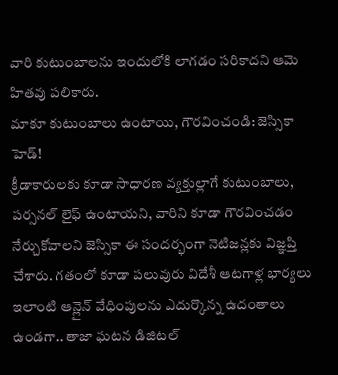వారి కుటుంబాలను ఇందులోకి లాగడం సరికాదని ఆమె హితవు పలికారు.
మాకూ కుటుంబాలు ఉంటాయి, గౌరవించండి: జెస్సికా హెడ్!
క్రీడాకారులకు కూడా సాధారణ వ్యక్తుల్లాగే కుటుంబాలు, పర్సనల్ లైఫ్ ఉంటాయని, వారిని కూడా గౌరవించడం నేర్చుకోవాలని జెస్సికా ఈ సందర్భంగా నెటిజన్లకు విజ్ఞప్తి చేశారు. గతంలో కూడా పలువురు విదేశీ ఆటగాళ్ల భార్యలు ఇలాంటి ఆన్లైన్ వేధింపులను ఎదుర్కొన్న ఉదంతాలు ఉండగా.. తాజా ఘటన డిజిటల్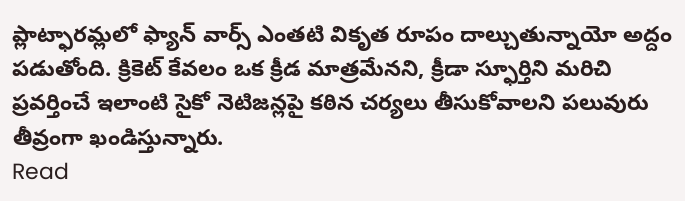ప్లాట్ఫారమ్లలో ఫ్యాన్ వార్స్ ఎంతటి వికృత రూపం దాల్చుతున్నాయో అద్దం పడుతోంది. క్రికెట్ కేవలం ఒక క్రీడ మాత్రమేనని, క్రీడా స్ఫూర్తిని మరిచి ప్రవర్తించే ఇలాంటి సైకో నెటిజన్లపై కఠిన చర్యలు తీసుకోవాలని పలువురు తీవ్రంగా ఖండిస్తున్నారు.
Read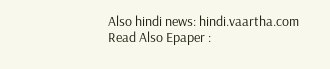Also hindi news: hindi.vaartha.com
Read Also Epaper :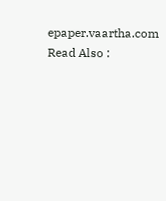epaper.vaartha.com
Read Also :